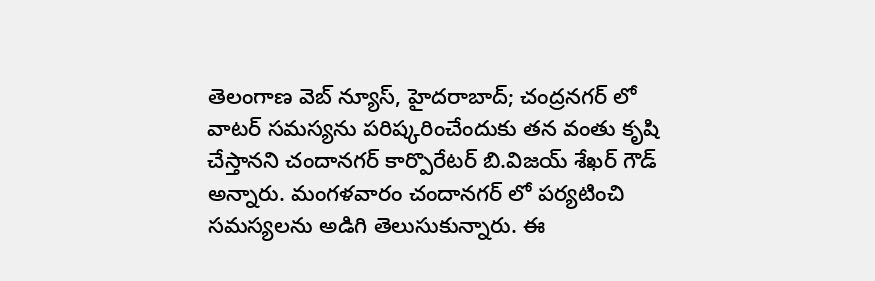తెలంగాణ వెబ్ న్యూస్, హైదరాబాద్; చంద్రనగర్ లో వాటర్ సమస్యను పరిష్కరించేందుకు తన వంతు కృషి చేస్తానని చందానగర్ కార్పొరేటర్ బి.విజయ్ శేఖర్ గౌడ్ అన్నారు. మంగళవారం చందానగర్ లో పర్యటించి సమస్యలను అడిగి తెలుసుకున్నారు. ఈ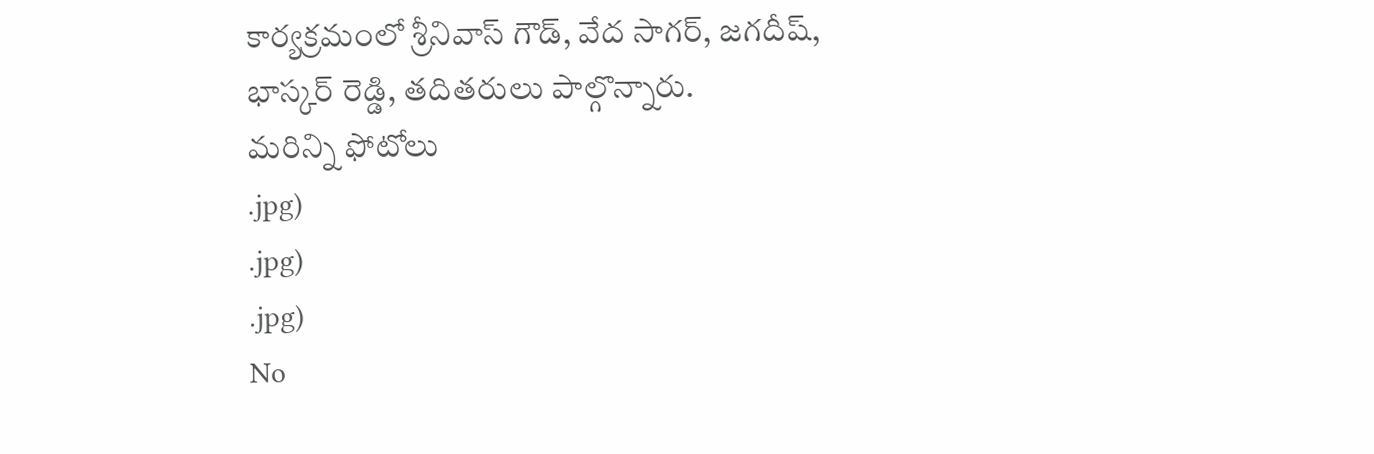కార్యక్రమంలో శ్రీనివాస్ గౌడ్, వేద సాగర్, జగదీష్, భాస్కర్ రెడ్డి, తదితరులు పాల్గొన్నారు.
మరిన్ని ఫోటోలు
.jpg)
.jpg)
.jpg)
No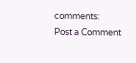comments:
Post a Comment